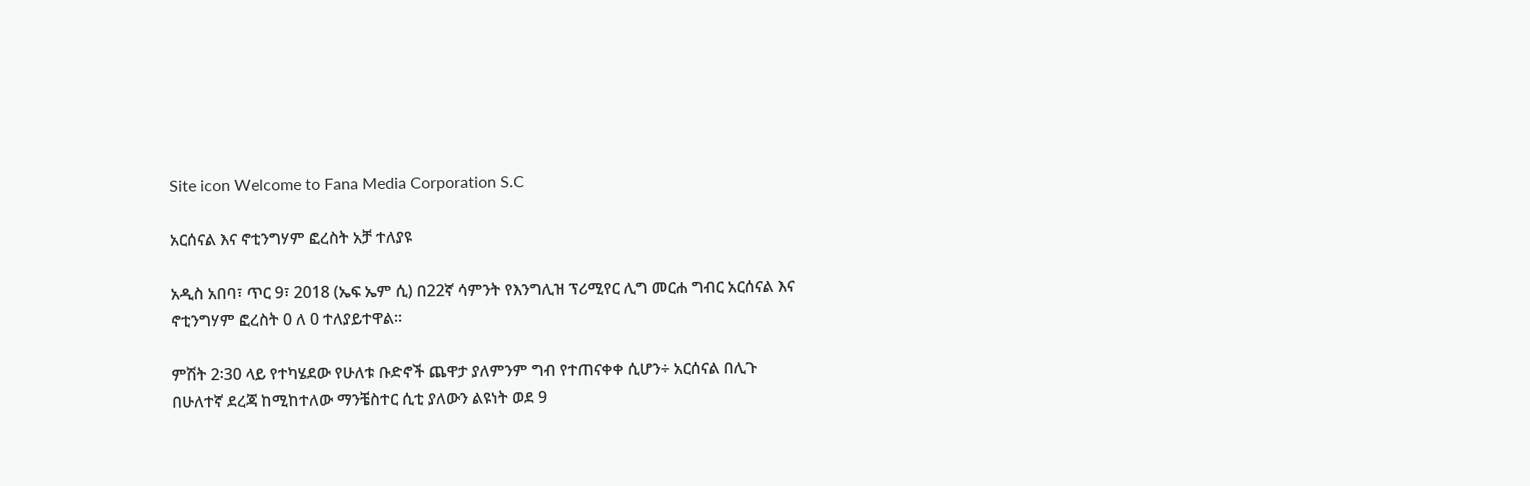Site icon Welcome to Fana Media Corporation S.C

አርሰናል እና ኖቲንግሃም ፎረስት አቻ ተለያዩ

አዲስ አበባ፣ ጥር 9፣ 2018 (ኤፍ ኤም ሲ) በ22ኛ ሳምንት የእንግሊዝ ፕሪሚየር ሊግ መርሐ ግብር አርሰናል እና ኖቲንግሃም ፎረስት 0 ለ 0 ተለያይተዋል።

ምሽት 2፡30 ላይ የተካሄደው የሁለቱ ቡድኖች ጨዋታ ያለምንም ግብ የተጠናቀቀ ሲሆን÷ አርሰናል በሊጉ በሁለተኛ ደረጃ ከሚከተለው ማንቼስተር ሲቲ ያለውን ልዩነት ወደ 9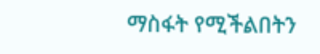ማስፋት የሚችልበትን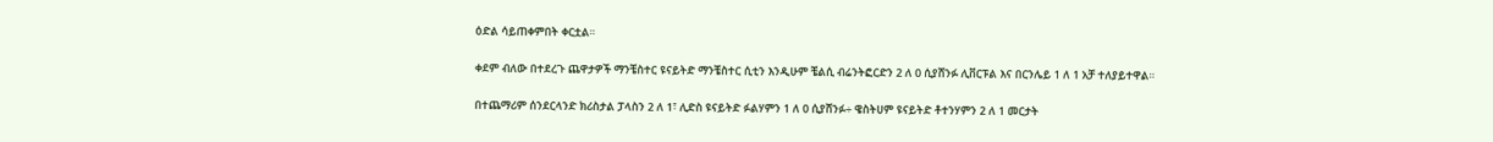ዕድል ሳይጠቀምበት ቀርቷል።

ቀደም ብለው በተደረጉ ጨዋታዎች ማንቼስተር ዩናይትድ ማንቼስተር ሲቲን እንዲሁም ቼልሲ ብሬንትፎርድን 2 ለ 0 ሲያሸንፉ ሊቨርፑል እና በርንሌይ 1 ለ 1 አቻ ተለያይተዋል።

በተጨማሪም ሰንደርላንድ ክሪስታል ፓላስን 2 ለ 1፣ ሊድስ ዩናይትድ ፉልሃምን 1 ለ 0 ሲያሸንፉ÷ ዌስትሀም ዩናይትድ ቶተንሃምን 2 ለ 1 መርታት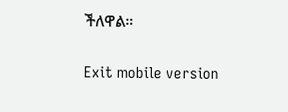ችለዋል።

Exit mobile version